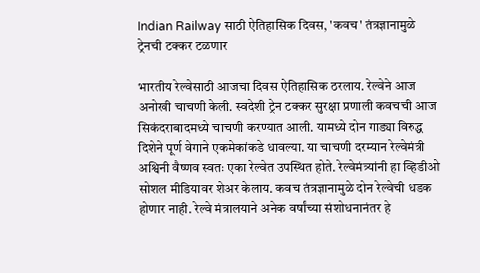Indian Railway साठी ऐतिहासिक दिवस, 'कवच' तंत्रज्ञानामुळे ट्रेनची टक्कर टळणार

भारतीय रेल्वेसाठी आजचा दिवस ऐतिहासिक ठरलाय. रेल्वेने आज अनोखी चाचणी केली. स्वदेशी ट्रेन टक्कर सुरक्षा प्रणाली कवचची आज सिकंदराबादमध्ये चाचणी करण्यात आली. यामध्ये दोन गाड्या विरुद्ध दिशेने पूर्ण वेगाने एकमेकांकडे धावल्या. या चाचणी दरम्यान रेल्वेमंत्री अश्विनी वैष्णव स्वतः एका रेल्वेत उपस्थित होते. रेल्वेमंत्र्यांनी हा व्हिडीओ सोशल मीडियावर शेअर केलाय. कवच तंत्रज्ञानामुळे दोन रेल्वेची धडक होणार नाही. रेल्वे मंत्रालयाने अनेक वर्षांच्या संशोधनानंतर हे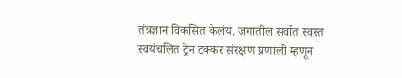तंत्रज्ञान विकसित केलंय. जगातील सर्वात स्वस्त स्वयंचलित ट्रेन टक्कर संरक्षण प्रणाली म्हणून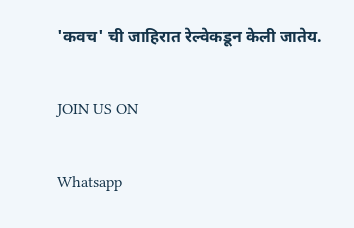'कवच' ची जाहिरात रेल्वेकडून केली जातेय.

JOIN US ON

Whatsapp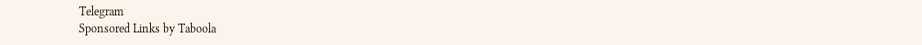Telegram
Sponsored Links by Taboola